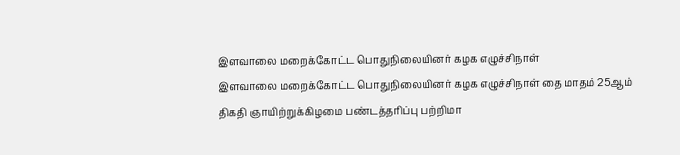இளவாலை மறைக்கோட்ட பொதுநிலையினர் கழக எழுச்சிநாள்
இளவாலை மறைக்கோட்ட பொதுநிலையினர் கழக எழுச்சிநாள் தை மாதம் 25ஆம் திகதி ஞாயிற்றுக்கிழமை பண்டத்தரிப்பு பற்றிமா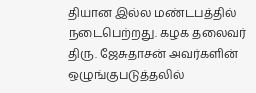தியான இல்ல மண்டபத்தில் நடைபெற்றது. கழக தலைவர் திரு. ஜேசுதாசன் அவர்களின் ஒழுங்குபடுத்தலில்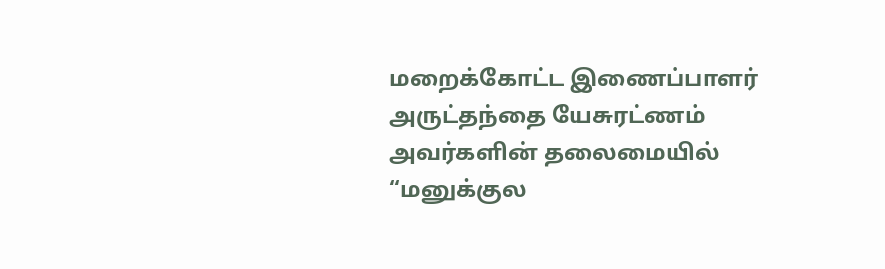மறைக்கோட்ட இணைப்பாளர் அருட்தந்தை யேசுரட்ணம் அவர்களின் தலைமையில் “மனுக்குல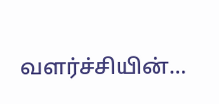வளர்ச்சியின்…